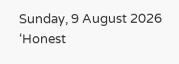Sunday, 9 August 2026
‘Honest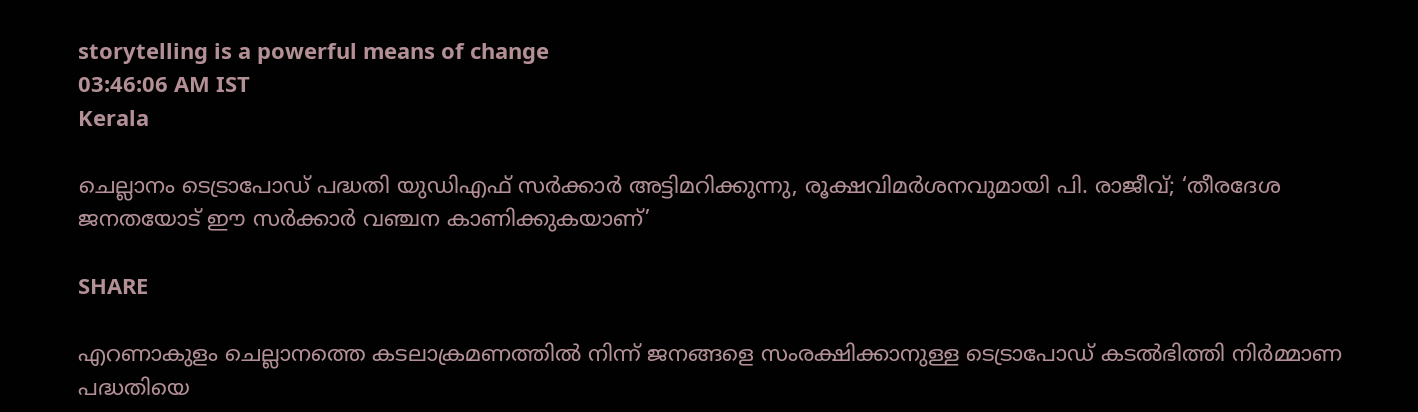storytelling is a powerful means of change
03:46:06 AM IST
Kerala

ചെല്ലാനം ടെട്രാപോഡ് പദ്ധതി യുഡിഎഫ് സര്‍ക്കാര്‍ അട്ടിമറിക്കുന്നു, രൂക്ഷവിമര്‍ശനവുമായി പി. രാജീവ്; ‘തീരദേശ ജനതയോട് ഈ സര്‍ക്കാര്‍ വഞ്ചന കാണിക്കുകയാണ്’

SHARE

എറണാകുളം ചെല്ലാനത്തെ കടലാക്രമണത്തില്‍ നിന്ന് ജനങ്ങളെ സംരക്ഷിക്കാനുള്ള ടെട്രാപോഡ് കടല്‍ഭിത്തി നിര്‍മ്മാണ പദ്ധതിയെ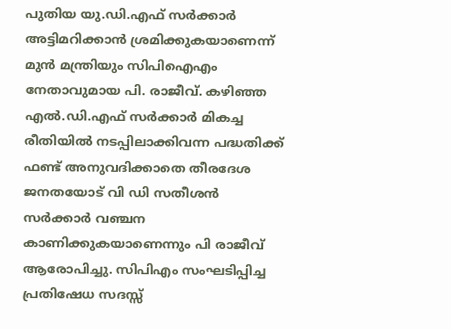പുതിയ യു.ഡി.എഫ് സര്‍ക്കാര്‍ അട്ടിമറിക്കാന്‍ ശ്രമിക്കുകയാണെന്ന് മുന്‍ മന്ത്രിയും സിപിഐഎം നേതാവുമായ പി. രാജീവ്. കഴിഞ്ഞ എല്‍.ഡി.എഫ് സര്‍ക്കാര്‍ മികച്ച രീതിയില്‍ നടപ്പിലാക്കിവന്ന പദ്ധതിക്ക് ഫണ്ട് അനുവദിക്കാതെ തീരദേശ ജനതയോട് വി ഡി സതീശന്‍ സര്‍ക്കാര്‍ വഞ്ചന കാണിക്കുകയാണെന്നും പി രാജീവ് ആരോപിച്ചു. സിപിഎം സംഘടിപ്പിച്ച പ്രതിഷേധ സദസ്സ്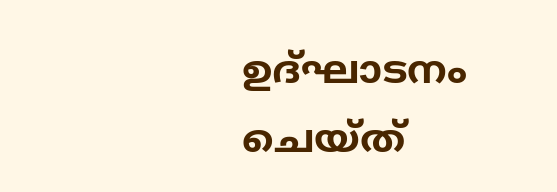ഉദ്ഘാടനം ചെയ്ത്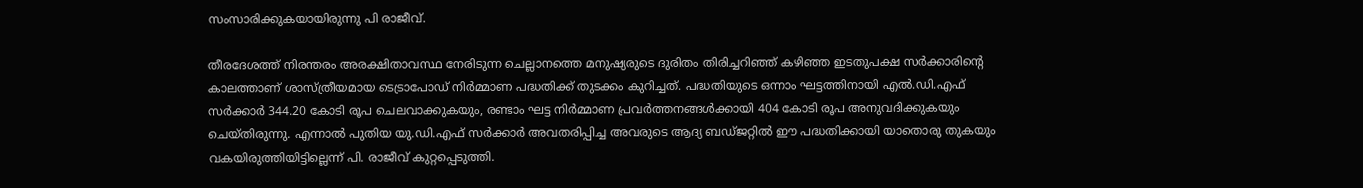സംസാരിക്കുകയായിരുന്നു പി രാജീവ്.

തീരദേശത്ത് നിരന്തരം അരക്ഷിതാവസ്ഥ നേരിടുന്ന ചെല്ലാനത്തെ മനുഷ്യരുടെ ദുരിതം തിരിച്ചറിഞ്ഞ് കഴിഞ്ഞ ഇടതുപക്ഷ സര്‍ക്കാരിന്റെ കാലത്താണ് ശാസ്ത്രീയമായ ടെട്രാപോഡ് നിര്‍മ്മാണ പദ്ധതിക്ക് തുടക്കം കുറിച്ചത്. പദ്ധതിയുടെ ഒന്നാം ഘട്ടത്തിനായി എല്‍.ഡി.എഫ് സര്‍ക്കാര്‍ 344.20 കോടി രൂപ ചെലവാക്കുകയും, രണ്ടാം ഘട്ട നിര്‍മ്മാണ പ്രവര്‍ത്തനങ്ങള്‍ക്കായി 404 കോടി രൂപ അനുവദിക്കുകയും ചെയ്തിരുന്നു. എന്നാല്‍ പുതിയ യു.ഡി.എഫ് സര്‍ക്കാര്‍ അവതരിപ്പിച്ച അവരുടെ ആദ്യ ബഡ്ജറ്റില്‍ ഈ പദ്ധതിക്കായി യാതൊരു തുകയും വകയിരുത്തിയിട്ടില്ലെന്ന് പി. രാജീവ് കുറ്റപ്പെടുത്തി.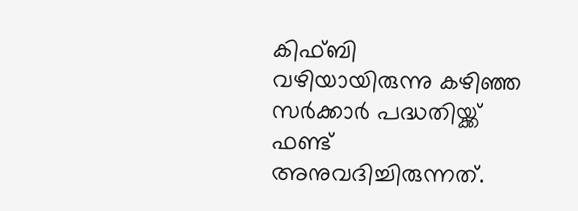കിഫ്ബി വഴിയായിരുന്നു കഴിഞ്ഞ സര്‍ക്കാര്‍ പദ്ധതിയ്ക്ക് ഫണ്ട് അനുവദിച്ചിരുന്നത്.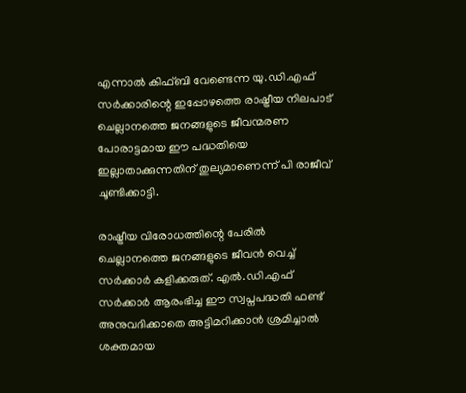എന്നാല്‍ കിഫ്ബി വേണ്ടെന്ന യു.ഡി.എഫ് സര്‍ക്കാരിന്റെ ഇപ്പോഴത്തെ രാഷ്ട്രീയ നിലപാട് ചെല്ലാനത്തെ ജനങ്ങളുടെ ജീവന്മരണ പോരാട്ടമായ ഈ പദ്ധതിയെ ഇല്ലാതാക്കുന്നതിന് തുല്യമാണെന്ന് പി രാജീവ് ചൂണ്ടിക്കാട്ടി.

രാഷ്ട്രീയ വിരോധത്തിന്റെ പേരില്‍ ചെല്ലാനത്തെ ജനങ്ങളുടെ ജീവന്‍ വെച്ച് സര്‍ക്കാര്‍ കളിക്കരുത്. എല്‍.ഡി.എഫ് സര്‍ക്കാര്‍ ആരംഭിച്ച ഈ സ്വപ്നപദ്ധതി ഫണ്ട് അനുവദിക്കാതെ അട്ടിമറിക്കാന്‍ ശ്രമിച്ചാല്‍ ശക്തമായ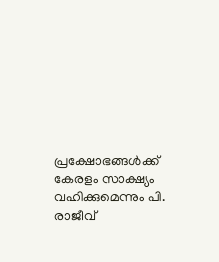പ്രക്ഷോഭങ്ങള്‍ക്ക് കേരളം സാക്ഷ്യം വഹിക്കുമെന്നും പി. രാജീവ്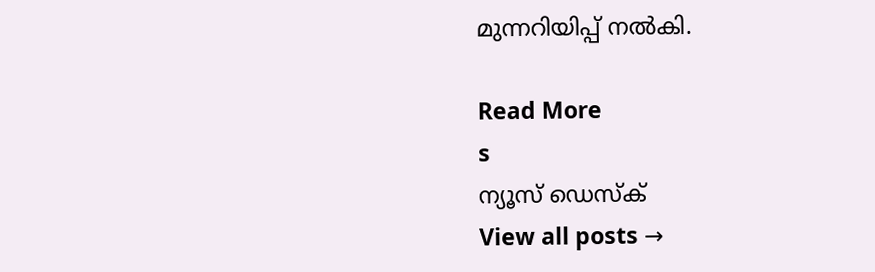മുന്നറിയിപ്പ് നല്‍കി.

Read More
s
ന്യൂസ് ഡെസ്ക്
View all posts →